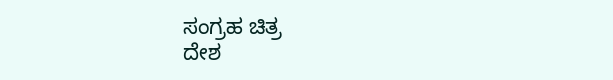ಸಂಗ್ರಹ ಚಿತ್ರ
ದೇಶ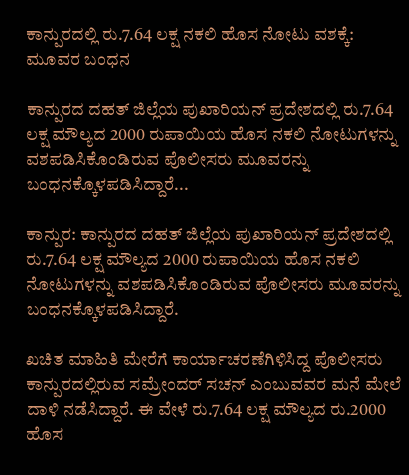ಕಾನ್ಪುರದಲ್ಲಿ ರು.7.64 ಲಕ್ಷ ನಕಲಿ ಹೊಸ ನೋಟು ವಶಕ್ಕೆ: ಮೂವರ ಬಂಧನ

ಕಾನ್ಪುರದ ದಹತ್ ಜಿಲ್ಲೆಯ ಪುಖಾರಿಯನ್ ಪ್ರದೇಶದಲ್ಲಿ ರು.7.64 ಲಕ್ಷ ಮೌಲ್ಯದ 2000 ರುಪಾಯಿಯ ಹೊಸ ನಕಲಿ ನೋಟುಗಳನ್ನು ವಶಪಡಿಸಿಕೊಂಡಿರುವ ಪೊಲೀಸರು ಮೂವರನ್ನು ಬಂಧನಕ್ಕೊಳಪಡಿಸಿದ್ದಾರೆ...

ಕಾನ್ಪುರ: ಕಾನ್ಪುರದ ದಹತ್ ಜಿಲ್ಲೆಯ ಪುಖಾರಿಯನ್ ಪ್ರದೇಶದಲ್ಲಿ ರು.7.64 ಲಕ್ಷ ಮೌಲ್ಯದ 2000 ರುಪಾಯಿಯ ಹೊಸ ನಕಲಿ ನೋಟುಗಳನ್ನು ವಶಪಡಿಸಿಕೊಂಡಿರುವ ಪೊಲೀಸರು ಮೂವರನ್ನು ಬಂಧನಕ್ಕೊಳಪಡಿಸಿದ್ದಾರೆ.

ಖಚಿತ ಮಾಹಿತಿ ಮೇರೆಗೆ ಕಾರ್ಯಾಚರಣೆಗಿಳಿಸಿದ್ದ ಪೊಲೀಸರು ಕಾನ್ಪುರದಲ್ಲಿರುವ ಸಮ್ರೇಂದರ್ ಸಚನ್ ಎಂಬುವವರ ಮನೆ ಮೇಲೆ ದಾಳಿ ನಡೆಸಿದ್ದಾರೆ. ಈ ವೇಳೆ ರು.7.64 ಲಕ್ಷ ಮೌಲ್ಯದ ರು.2000 ಹೊಸ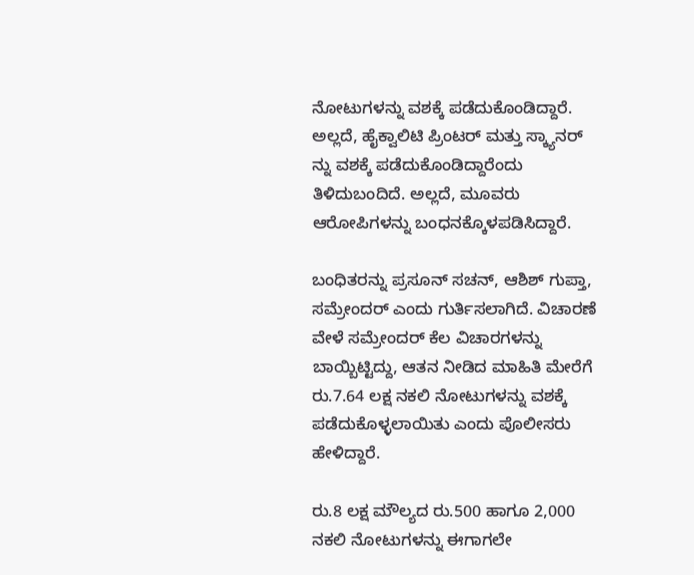ನೋಟುಗಳನ್ನು ವಶಕ್ಕೆ ಪಡೆದುಕೊಂಡಿದ್ದಾರೆ. ಅಲ್ಲದೆ, ಹೈಕ್ವಾಲಿಟಿ ಪ್ರಿಂಟರ್ ಮತ್ತು ಸ್ಕ್ಯಾನರ್ ನ್ನು ವಶಕ್ಕೆ ಪಡೆದುಕೊಂಡಿದ್ದಾರೆಂದು ತಿಳಿದುಬಂದಿದೆ. ಅಲ್ಲದೆ, ಮೂವರು ಆರೋಪಿಗಳನ್ನು ಬಂಧನಕ್ಕೊಳಪಡಿಸಿದ್ದಾರೆ.

ಬಂಧಿತರನ್ನು ಪ್ರಸೂನ್ ಸಚನ್, ಆಶಿಶ್ ಗುಪ್ತಾ, ಸಮ್ರೇಂದರ್ ಎಂದು ಗುರ್ತಿಸಲಾಗಿದೆ. ವಿಚಾರಣೆ ವೇಳೆ ಸಮ್ರೇಂದರ್ ಕೆಲ ವಿಚಾರಗಳನ್ನು ಬಾಯ್ಬಿಟ್ಟಿದ್ದು, ಆತನ ನೀಡಿದ ಮಾಹಿತಿ ಮೇರೆಗೆ ರು.7.64 ಲಕ್ಷ ನಕಲಿ ನೋಟುಗಳನ್ನು ವಶಕ್ಕೆ ಪಡೆದುಕೊಳ್ಳಲಾಯಿತು ಎಂದು ಪೊಲೀಸರು ಹೇಳಿದ್ದಾರೆ.

ರು.8 ಲಕ್ಷ ಮೌಲ್ಯದ ರು.500 ಹಾಗೂ 2,000 ನಕಲಿ ನೋಟುಗಳನ್ನು ಈಗಾಗಲೇ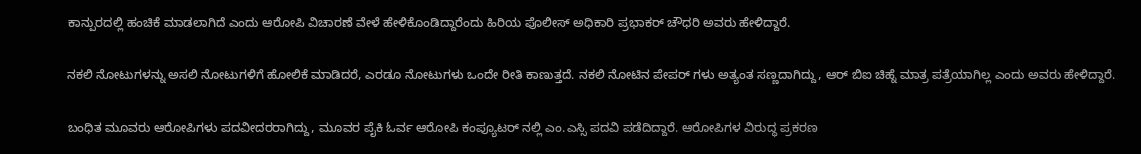ಕಾನ್ಪುರದಲ್ಲಿ ಹಂಚಿಕೆ ಮಾಡಲಾಗಿದೆ ಎಂದು ಆರೋಪಿ ವಿಚಾರಣೆ ವೇಳೆ ಹೇಳಿಕೊಂಡಿದ್ದಾರೆಂದು ಹಿರಿಯ ಪೊಲೀಸ್ ಅಧಿಕಾರಿ ಪ್ರಭಾಕರ್ ಚೌಧರಿ ಅವರು ಹೇಳಿದ್ದಾರೆ.

ನಕಲಿ ನೋಟುಗಳನ್ನು ಅಸಲಿ ನೋಟುಗಳಿಗೆ ಹೋಲಿಕೆ ಮಾಡಿದರೆ, ಎರಡೂ ನೋಟುಗಳು ಒಂದೇ ರೀತಿ ಕಾಣುತ್ತದೆ. ನಕಲಿ ನೋಟಿನ ಪೇಪರ್ ಗಳು ಅತ್ಯಂತ ಸಣ್ಣದಾಗಿದ್ದು, ಆರ್ ಬಿಐ ಚಿಹ್ನೆ ಮಾತ್ರ ಪತ್ರೆಯಾಗಿಲ್ಲ ಎಂದು ಅವರು ಹೇಳಿದ್ದಾರೆ.

ಬಂಧಿತ ಮೂವರು ಆರೋಪಿಗಳು ಪದವೀದರರಾಗಿದ್ದು, ಮೂವರ ಪೈಕಿ ಓರ್ವ ಆರೋಪಿ ಕಂಪ್ಯೂಟರ್ ನಲ್ಲಿ ಎಂ.ಎಸ್ಸಿ ಪದವಿ ಪಡೆದಿದ್ದಾರೆ. ಆರೋಪಿಗಳ ವಿರುದ್ಧ ಪ್ರಕರಣ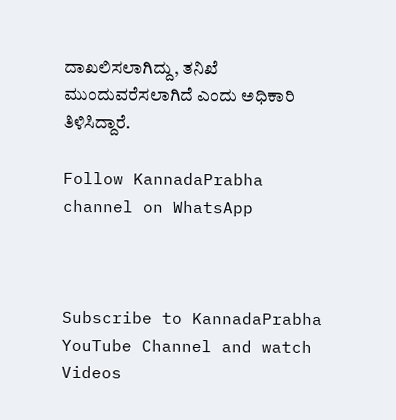ದಾಖಲಿಸಲಾಗಿದ್ದು, ತನಿಖೆ ಮುಂದುವರೆಸಲಾಗಿದೆ ಎಂದು ಅಧಿಕಾರಿ ತಿಳಿಸಿದ್ದಾರೆ.

Follow KannadaPrabha channel on WhatsApp



Subscribe to KannadaPrabha YouTube Channel and watch Videos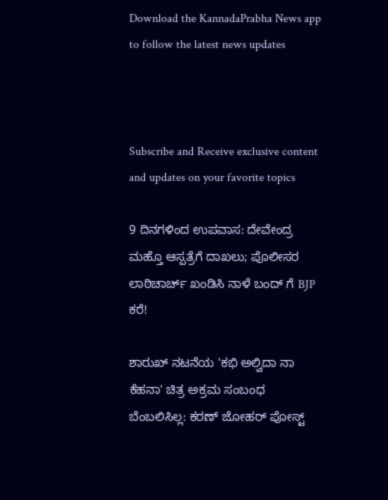Download the KannadaPrabha News app to follow the latest news updates



Subscribe and Receive exclusive content and updates on your favorite topics

9 ದಿನಗಳಿಂದ ಉಪವಾಸ: ದೇವೇಂದ್ರ ಮಹ್ತೊ ಆಸ್ಪತ್ರೆಗೆ ದಾಖಲು; ಪೊಲೀಸರ ಲಾಠಿಚಾರ್ಚ್ ಖಂಡಿಸಿ ನಾಳೆ ಬಂದ್ ಗೆ BJP ಕರೆ!

ಶಾರುಖ್ ನಟನೆಯ 'ಕಭಿ ಅಲ್ವಿದಾ ನಾ ಕೆಹನಾ' ಚಿತ್ರ ಅಕ್ರಮ ಸಂಬಂಧ ಬೆಂಬಲಿಸಿಲ್ಲ: ಕರಣ್ ಜೋಹರ್ ಪೋಸ್ಟ್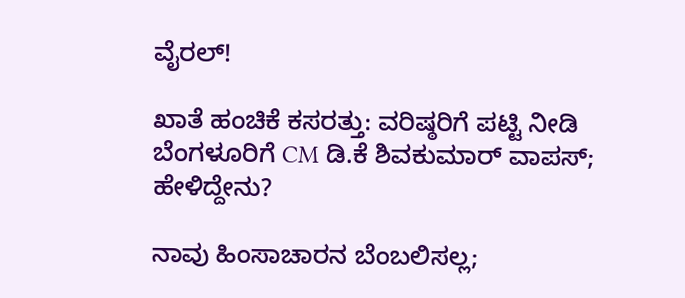ವೈರಲ್!

ಖಾತೆ ಹಂಚಿಕೆ ಕಸರತ್ತು: ವರಿಷ್ಠರಿಗೆ ಪಟ್ಟಿ ನೀಡಿ ಬೆಂಗಳೂರಿಗೆ CM ಡಿ.ಕೆ ಶಿವಕುಮಾರ್ ವಾಪಸ್; ಹೇಳಿದ್ದೇನು?

ನಾವು ಹಿಂಸಾಚಾರನ ಬೆಂಬಲಿಸಲ್ಲ;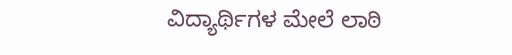ವಿದ್ಯಾರ್ಥಿಗಳ ಮೇಲೆ ಲಾಠಿ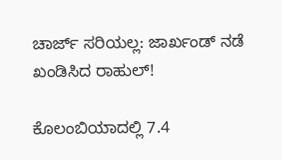ಚಾರ್ಜ್‌ ಸರಿಯಲ್ಲ: ಜಾರ್ಖಂಡ್ ನಡೆ ಖಂಡಿಸಿದ ರಾಹುಲ್!

ಕೊಲಂಬಿಯಾದಲ್ಲಿ 7.4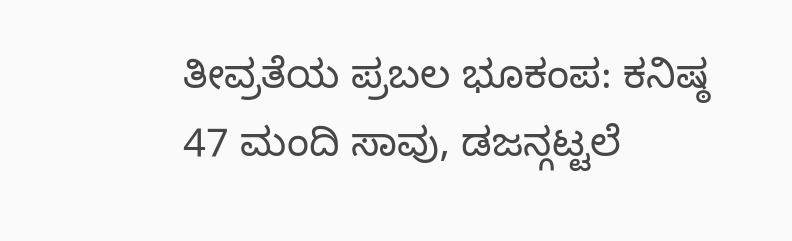ತೀವ್ರತೆಯ ಪ್ರಬಲ ಭೂಕಂಪ: ಕನಿಷ್ಠ 47 ಮಂದಿ ಸಾವು, ಡಜನ್ಗಟ್ಟಲೆ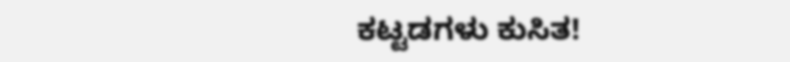ಕಟ್ಟಡಗಳು ಕುಸಿತ!